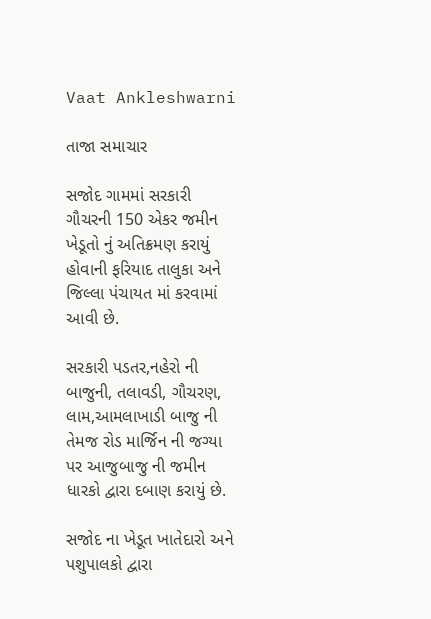Vaat Ankleshwarni

તાજા સમાચાર

સજોદ ગામમાં સરકારી ગૌચરની 150 એકર જમીન ખેડૂતો નું અતિક્રમણ કરાયું હોવાની ફરિયાદ તાલુકા અને જિલ્લા પંચાયત માં કરવામાં આવી છે.

સરકારી પડતર,નહેરો ની બાજુની, તલાવડી, ગૌચરણ, લામ,આમલાખાડી બાજુ ની તેમજ રોડ માર્જિન ની જગ્યા પર આજુબાજુ ની જમીન ધારકો દ્વારા દબાણ કરાયું છે.

સજોદ ના ખેડૂત ખાતેદારો અને પશુપાલકો દ્વારા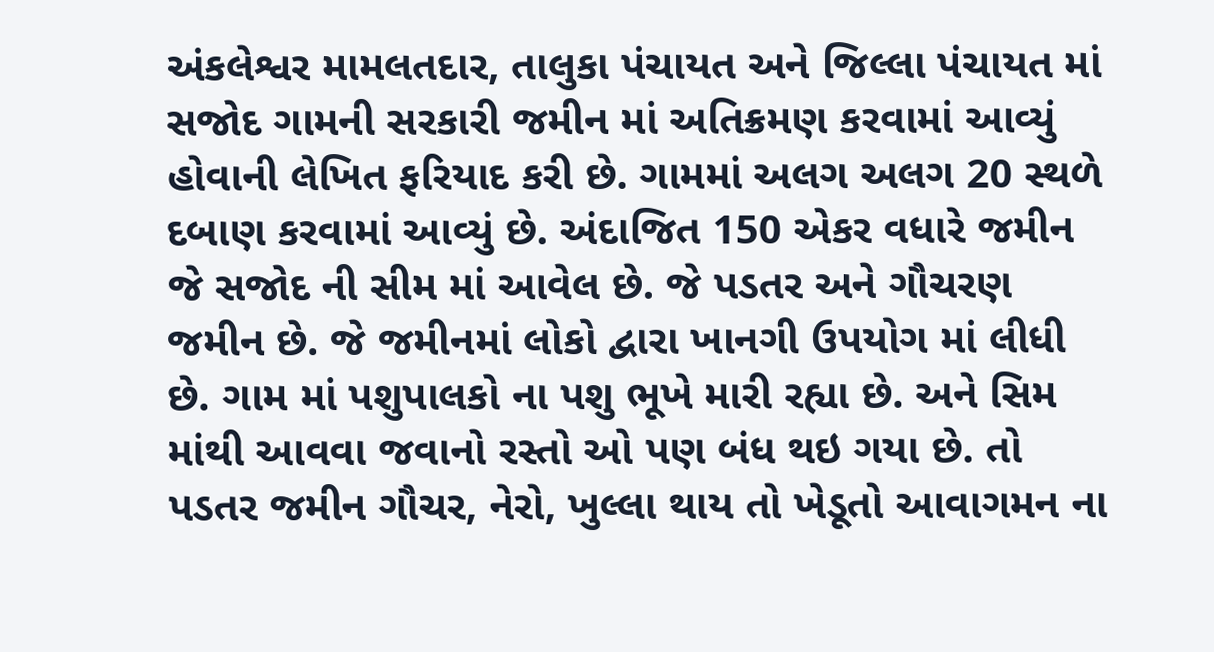અંકલેશ્વર મામલતદાર, તાલુકા પંચાયત અને જિલ્લા પંચાયત માં સજોદ ગામની સરકારી જમીન માં અતિક્રમણ કરવામાં આવ્યું હોવાની લેખિત ફરિયાદ કરી છે. ગામમાં અલગ અલગ 20 સ્થળે દબાણ કરવામાં આવ્યું છે. અંદાજિત 150 એકર વધારે જમીન જે સજોદ ની સીમ માં આવેલ છે. જે પડતર અને ગૌચરણ જમીન છે. જે જમીનમાં લોકો દ્વારા ખાનગી ઉપયોગ માં લીધી છે. ગામ માં પશુપાલકો ના પશુ ભૂખે મારી રહ્યા છે. અને સિમ માંથી આવવા જવાનો રસ્તો ઓ પણ બંધ થઇ ગયા છે. તો પડતર જમીન ગૌચર, નેરો, ખુલ્લા થાય તો ખેડૂતો આવાગમન ના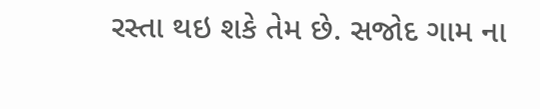રસ્તા થઇ શકે તેમ છે. સજોદ ગામ ના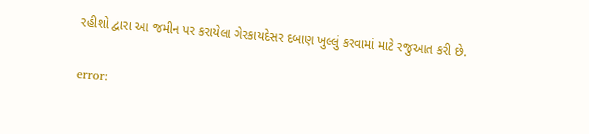રહીશો દ્વારા આ જમીન પર કરાયેલા ગેરકાયદેસર દબાણ ખુલ્લું કરવામાં માટે રજુઆત કરી છે.

error: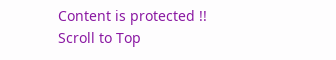Content is protected !!
Scroll to Top